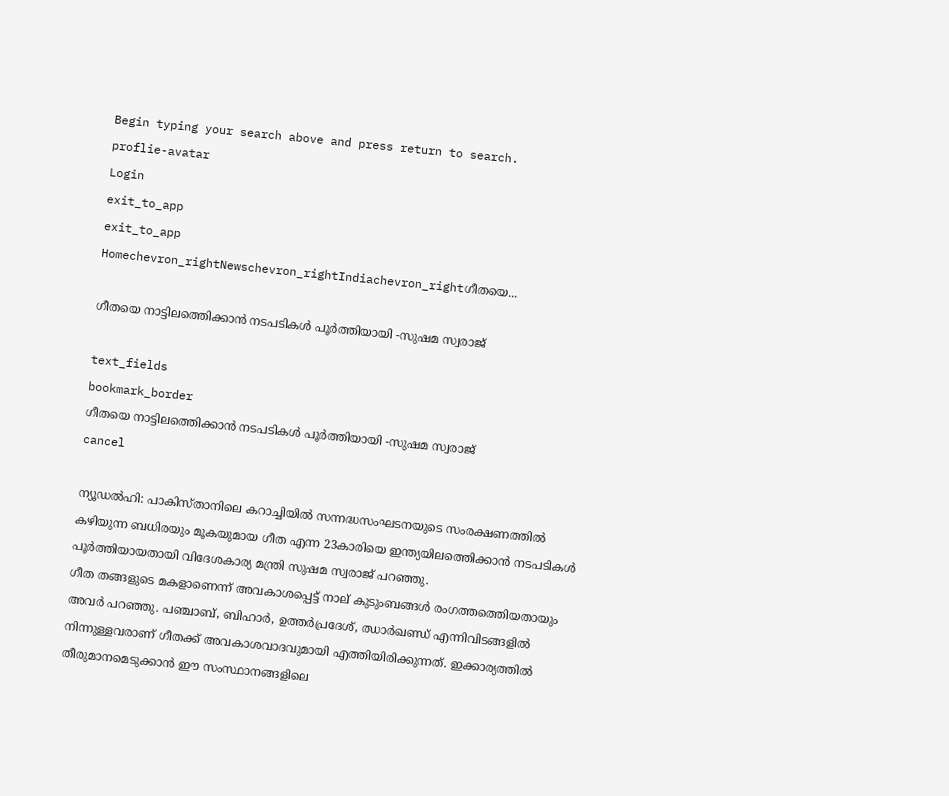Begin typing your search above and press return to search.
proflie-avatar
Login
exit_to_app
exit_to_app
Homechevron_rightNewschevron_rightIndiachevron_rightഗീതയെ...

ഗീതയെ നാട്ടിലത്തെിക്കാന്‍ നടപടികള്‍ പൂര്‍ത്തിയായി -സുഷമ സ്വരാജ്

text_fields
bookmark_border
ഗീതയെ നാട്ടിലത്തെിക്കാന്‍ നടപടികള്‍ പൂര്‍ത്തിയായി -സുഷമ സ്വരാജ്
cancel

ന്യൂഡല്‍ഹി: പാകിസ്താനിലെ കറാച്ചിയില്‍ സന്നദ്ധസംഘടനയുടെ സംരക്ഷണത്തില്‍ കഴിയുന്ന ബധിരയും മൂകയുമായ ഗീത എന്ന 23കാരിയെ ഇന്ത്യയിലത്തെിക്കാന്‍ നടപടികള്‍ പൂര്‍ത്തിയായതായി വിദേശകാര്യ മന്ത്രി സുഷമ സ്വരാജ് പറഞ്ഞു.
ഗീത തങ്ങളുടെ മകളാണെന്ന് അവകാശപ്പെട്ട് നാല് കുടുംബങ്ങള്‍ രംഗത്തത്തെിയതായും അവര്‍ പറഞ്ഞു. പഞ്ചാബ്, ബിഹാര്‍, ഉത്തര്‍പ്രദേശ്, ഝാര്‍ഖണ്ഡ് എന്നിവിടങ്ങളില്‍ നിന്നുള്ളവരാണ് ഗീതക്ക് അവകാശവാദവുമായി എത്തിയിരിക്കുന്നത്. ഇക്കാര്യത്തില്‍ തീരുമാനമെടുക്കാന്‍ ഈ സംസ്ഥാനങ്ങളിലെ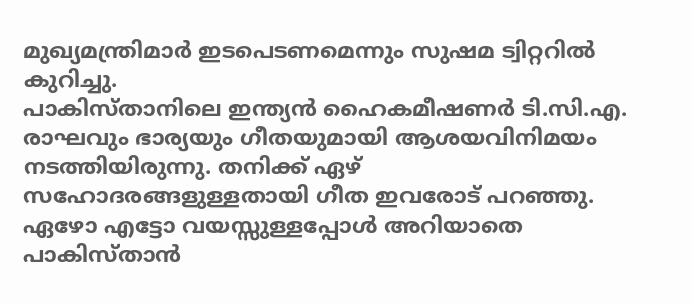മുഖ്യമന്ത്രിമാര്‍ ഇടപെടണമെന്നും സുഷമ ട്വിറ്ററില്‍ കുറിച്ചു.
പാകിസ്താനിലെ ഇന്ത്യന്‍ ഹൈകമീഷണര്‍ ടി.സി.എ. രാഘവും ഭാര്യയും ഗീതയുമായി ആശയവിനിമയം നടത്തിയിരുന്നു. തനിക്ക് ഏഴ് സഹോദരങ്ങളുള്ളതായി ഗീത ഇവരോട് പറഞ്ഞു. ഏഴോ എട്ടോ വയസ്സുള്ളപ്പോള്‍ അറിയാതെ പാകിസ്താന്‍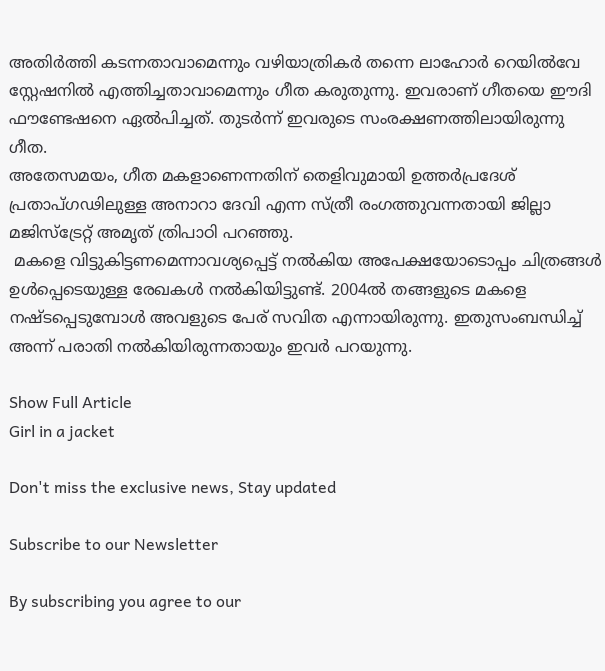അതിര്‍ത്തി കടന്നതാവാമെന്നും വഴിയാത്രികര്‍ തന്നെ ലാഹോര്‍ റെയില്‍വേ സ്റ്റേഷനില്‍ എത്തിച്ചതാവാമെന്നും ഗീത കരുതുന്നു. ഇവരാണ് ഗീതയെ ഈദി ഫൗണ്ടേഷനെ ഏല്‍പിച്ചത്. തുടര്‍ന്ന് ഇവരുടെ സംരക്ഷണത്തിലായിരുന്നു ഗീത.
അതേസമയം, ഗീത മകളാണെന്നതിന് തെളിവുമായി ഉത്തര്‍പ്രദേശ് പ്രതാപ്ഗഢിലുള്ള അനാറാ ദേവി എന്ന സ്ത്രീ രംഗത്തുവന്നതായി ജില്ലാ മജിസ്ട്രേറ്റ് അമൃത് ത്രിപാഠി പറഞ്ഞു.
 മകളെ വിട്ടുകിട്ടണമെന്നാവശ്യപ്പെട്ട് നല്‍കിയ അപേക്ഷയോടൊപ്പം ചിത്രങ്ങള്‍ ഉള്‍പ്പെടെയുള്ള രേഖകള്‍ നല്‍കിയിട്ടുണ്ട്. 2004ല്‍ തങ്ങളുടെ മകളെ നഷ്ടപ്പെടുമ്പോള്‍ അവളുടെ പേര് സവിത എന്നായിരുന്നു. ഇതുസംബന്ധിച്ച് അന്ന് പരാതി നല്‍കിയിരുന്നതായും ഇവര്‍ പറയുന്നു.

Show Full Article
Girl in a jacket

Don't miss the exclusive news, Stay updated

Subscribe to our Newsletter

By subscribing you agree to our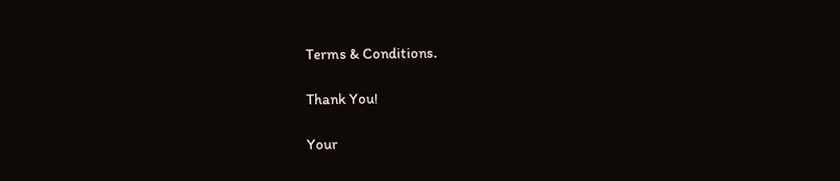Terms & Conditions.

Thank You!

Your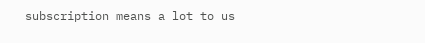subscription means a lot to us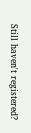Still haven't registered?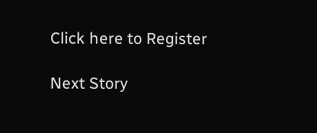Click here to Register

Next Story